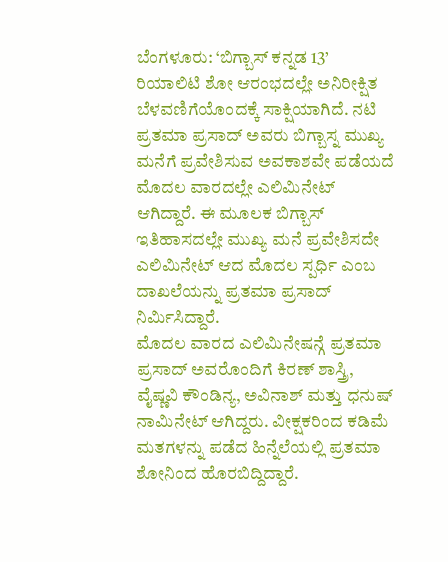ಬೆಂಗಳೂರು: ‘ಬಿಗ್ಬಾಸ್ ಕನ್ನಡ 13’ ರಿಯಾಲಿಟಿ ಶೋ ಆರಂಭದಲ್ಲೇ ಅನಿರೀಕ್ಷಿತ ಬೆಳವಣಿಗೆಯೊಂದಕ್ಕೆ ಸಾಕ್ಷಿಯಾಗಿದೆ. ನಟಿ ಪ್ರತಮಾ ಪ್ರಸಾದ್ ಅವರು ಬಿಗ್ಬಾಸ್ನ ಮುಖ್ಯ ಮನೆಗೆ ಪ್ರವೇಶಿಸುವ ಅವಕಾಶವೇ ಪಡೆಯದೆ ಮೊದಲ ವಾರದಲ್ಲೇ ಎಲಿಮಿನೇಟ್ ಆಗಿದ್ದಾರೆ. ಈ ಮೂಲಕ ಬಿಗ್ಬಾಸ್ ಇತಿಹಾಸದಲ್ಲೇ ಮುಖ್ಯ ಮನೆ ಪ್ರವೇಶಿಸದೇ ಎಲಿಮಿನೇಟ್ ಆದ ಮೊದಲ ಸ್ಪರ್ಧಿ ಎಂಬ ದಾಖಲೆಯನ್ನು ಪ್ರತಮಾ ಪ್ರಸಾದ್ ನಿರ್ಮಿಸಿದ್ದಾರೆ.
ಮೊದಲ ವಾರದ ಎಲಿಮಿನೇಷನ್ಗೆ ಪ್ರತಮಾ ಪ್ರಸಾದ್ ಅವರೊಂದಿಗೆ ಕಿರಣ್ ಶಾಸ್ತ್ರಿ, ವೈಷ್ಣವಿ ಕೌಂಡಿನ್ಯ, ಅವಿನಾಶ್ ಮತ್ತು ಧನುಷ್ ನಾಮಿನೇಟ್ ಆಗಿದ್ದರು. ವೀಕ್ಷಕರಿಂದ ಕಡಿಮೆ ಮತಗಳನ್ನು ಪಡೆದ ಹಿನ್ನೆಲೆಯಲ್ಲಿ ಪ್ರತಮಾ ಶೋನಿಂದ ಹೊರಬಿದ್ದಿದ್ದಾರೆ.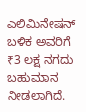ಎಲಿಮಿನೇಷನ್ ಬಳಿಕ ಅವರಿಗೆ ₹3 ಲಕ್ಷ ನಗದು ಬಹುಮಾನ ನೀಡಲಾಗಿದೆ.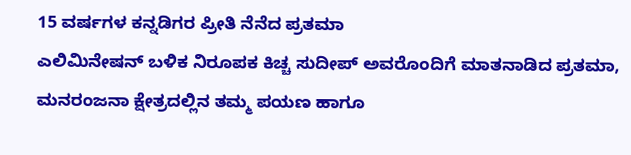15 ವರ್ಷಗಳ ಕನ್ನಡಿಗರ ಪ್ರೀತಿ ನೆನೆದ ಪ್ರತಮಾ
ಎಲಿಮಿನೇಷನ್ ಬಳಿಕ ನಿರೂಪಕ ಕಿಚ್ಚ ಸುದೀಪ್ ಅವರೊಂದಿಗೆ ಮಾತನಾಡಿದ ಪ್ರತಮಾ, ಮನರಂಜನಾ ಕ್ಷೇತ್ರದಲ್ಲಿನ ತಮ್ಮ ಪಯಣ ಹಾಗೂ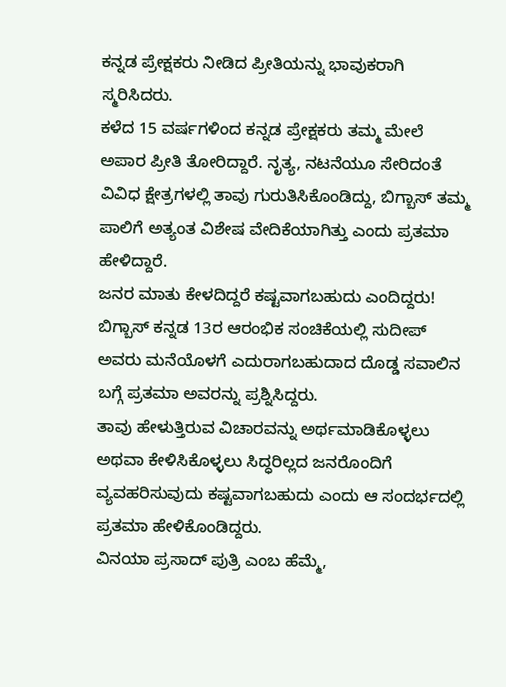ಕನ್ನಡ ಪ್ರೇಕ್ಷಕರು ನೀಡಿದ ಪ್ರೀತಿಯನ್ನು ಭಾವುಕರಾಗಿ ಸ್ಮರಿಸಿದರು.
ಕಳೆದ 15 ವರ್ಷಗಳಿಂದ ಕನ್ನಡ ಪ್ರೇಕ್ಷಕರು ತಮ್ಮ ಮೇಲೆ ಅಪಾರ ಪ್ರೀತಿ ತೋರಿದ್ದಾರೆ. ನೃತ್ಯ, ನಟನೆಯೂ ಸೇರಿದಂತೆ ವಿವಿಧ ಕ್ಷೇತ್ರಗಳಲ್ಲಿ ತಾವು ಗುರುತಿಸಿಕೊಂಡಿದ್ದು, ಬಿಗ್ಬಾಸ್ ತಮ್ಮ ಪಾಲಿಗೆ ಅತ್ಯಂತ ವಿಶೇಷ ವೇದಿಕೆಯಾಗಿತ್ತು ಎಂದು ಪ್ರತಮಾ ಹೇಳಿದ್ದಾರೆ.
ಜನರ ಮಾತು ಕೇಳದಿದ್ದರೆ ಕಷ್ಟವಾಗಬಹುದು ಎಂದಿದ್ದರು!
ಬಿಗ್ಬಾಸ್ ಕನ್ನಡ 13ರ ಆರಂಭಿಕ ಸಂಚಿಕೆಯಲ್ಲಿ ಸುದೀಪ್ ಅವರು ಮನೆಯೊಳಗೆ ಎದುರಾಗಬಹುದಾದ ದೊಡ್ಡ ಸವಾಲಿನ ಬಗ್ಗೆ ಪ್ರತಮಾ ಅವರನ್ನು ಪ್ರಶ್ನಿಸಿದ್ದರು.
ತಾವು ಹೇಳುತ್ತಿರುವ ವಿಚಾರವನ್ನು ಅರ್ಥಮಾಡಿಕೊಳ್ಳಲು ಅಥವಾ ಕೇಳಿಸಿಕೊಳ್ಳಲು ಸಿದ್ಧರಿಲ್ಲದ ಜನರೊಂದಿಗೆ ವ್ಯವಹರಿಸುವುದು ಕಷ್ಟವಾಗಬಹುದು ಎಂದು ಆ ಸಂದರ್ಭದಲ್ಲಿ ಪ್ರತಮಾ ಹೇಳಿಕೊಂಡಿದ್ದರು.
ವಿನಯಾ ಪ್ರಸಾದ್ ಪುತ್ರಿ ಎಂಬ ಹೆಮ್ಮೆ,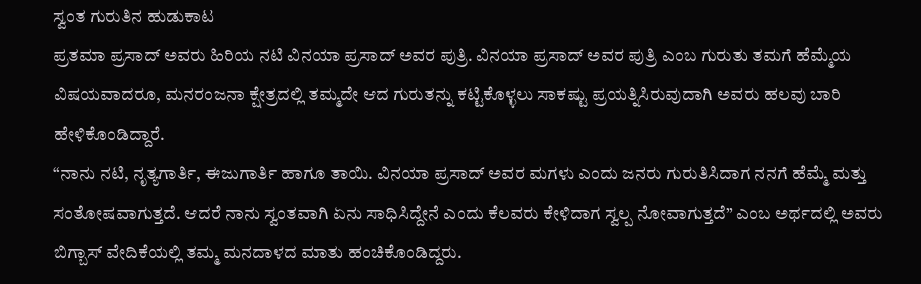ಸ್ವಂತ ಗುರುತಿನ ಹುಡುಕಾಟ
ಪ್ರತಮಾ ಪ್ರಸಾದ್ ಅವರು ಹಿರಿಯ ನಟಿ ವಿನಯಾ ಪ್ರಸಾದ್ ಅವರ ಪುತ್ರಿ. ವಿನಯಾ ಪ್ರಸಾದ್ ಅವರ ಪುತ್ರಿ ಎಂಬ ಗುರುತು ತಮಗೆ ಹೆಮ್ಮೆಯ ವಿಷಯವಾದರೂ, ಮನರಂಜನಾ ಕ್ಷೇತ್ರದಲ್ಲಿ ತಮ್ಮದೇ ಆದ ಗುರುತನ್ನು ಕಟ್ಟಿಕೊಳ್ಳಲು ಸಾಕಷ್ಟು ಪ್ರಯತ್ನಿಸಿರುವುದಾಗಿ ಅವರು ಹಲವು ಬಾರಿ ಹೇಳಿಕೊಂಡಿದ್ದಾರೆ.
“ನಾನು ನಟಿ, ನೃತ್ಯಗಾರ್ತಿ, ಈಜುಗಾರ್ತಿ ಹಾಗೂ ತಾಯಿ. ವಿನಯಾ ಪ್ರಸಾದ್ ಅವರ ಮಗಳು ಎಂದು ಜನರು ಗುರುತಿಸಿದಾಗ ನನಗೆ ಹೆಮ್ಮೆ ಮತ್ತು ಸಂತೋಷವಾಗುತ್ತದೆ. ಆದರೆ ನಾನು ಸ್ವಂತವಾಗಿ ಏನು ಸಾಧಿಸಿದ್ದೇನೆ ಎಂದು ಕೆಲವರು ಕೇಳಿದಾಗ ಸ್ವಲ್ಪ ನೋವಾಗುತ್ತದೆ” ಎಂಬ ಅರ್ಥದಲ್ಲಿ ಅವರು ಬಿಗ್ಬಾಸ್ ವೇದಿಕೆಯಲ್ಲಿ ತಮ್ಮ ಮನದಾಳದ ಮಾತು ಹಂಚಿಕೊಂಡಿದ್ದರು.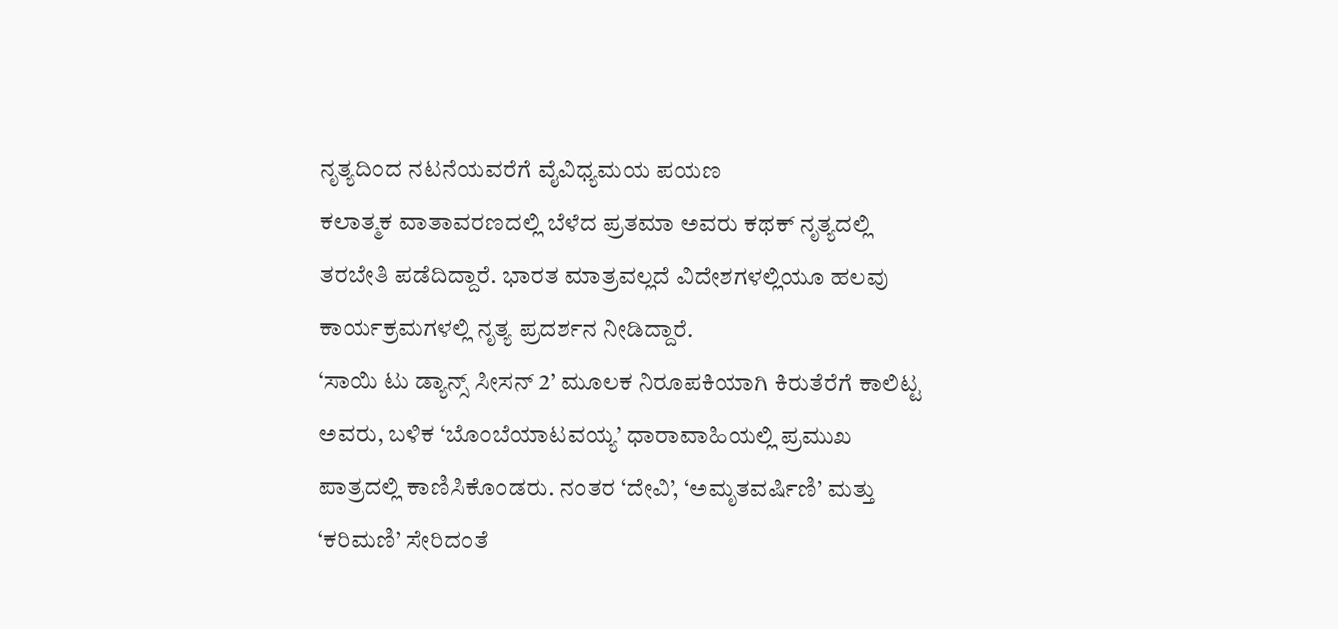ನೃತ್ಯದಿಂದ ನಟನೆಯವರೆಗೆ ವೈವಿಧ್ಯಮಯ ಪಯಣ
ಕಲಾತ್ಮಕ ವಾತಾವರಣದಲ್ಲಿ ಬೆಳೆದ ಪ್ರತಮಾ ಅವರು ಕಥಕ್ ನೃತ್ಯದಲ್ಲಿ ತರಬೇತಿ ಪಡೆದಿದ್ದಾರೆ. ಭಾರತ ಮಾತ್ರವಲ್ಲದೆ ವಿದೇಶಗಳಲ್ಲಿಯೂ ಹಲವು ಕಾರ್ಯಕ್ರಮಗಳಲ್ಲಿ ನೃತ್ಯ ಪ್ರದರ್ಶನ ನೀಡಿದ್ದಾರೆ.
‘ಸಾಯಿ ಟು ಡ್ಯಾನ್ಸ್ ಸೀಸನ್ 2’ ಮೂಲಕ ನಿರೂಪಕಿಯಾಗಿ ಕಿರುತೆರೆಗೆ ಕಾಲಿಟ್ಟ ಅವರು, ಬಳಿಕ ‘ಬೊಂಬೆಯಾಟವಯ್ಯ’ ಧಾರಾವಾಹಿಯಲ್ಲಿ ಪ್ರಮುಖ ಪಾತ್ರದಲ್ಲಿ ಕಾಣಿಸಿಕೊಂಡರು. ನಂತರ ‘ದೇವಿ’, ‘ಅಮೃತವರ್ಷಿಣಿ’ ಮತ್ತು ‘ಕರಿಮಣಿ’ ಸೇರಿದಂತೆ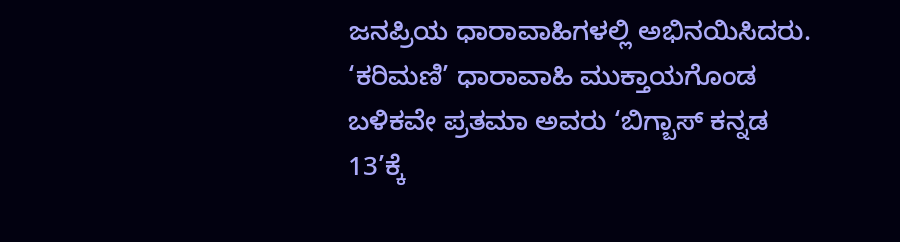ಜನಪ್ರಿಯ ಧಾರಾವಾಹಿಗಳಲ್ಲಿ ಅಭಿನಯಿಸಿದರು.
‘ಕರಿಮಣಿ’ ಧಾರಾವಾಹಿ ಮುಕ್ತಾಯಗೊಂಡ ಬಳಿಕವೇ ಪ್ರತಮಾ ಅವರು ‘ಬಿಗ್ಬಾಸ್ ಕನ್ನಡ 13’ಕ್ಕೆ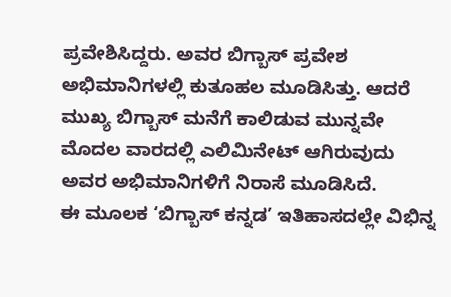ಪ್ರವೇಶಿಸಿದ್ದರು. ಅವರ ಬಿಗ್ಬಾಸ್ ಪ್ರವೇಶ ಅಭಿಮಾನಿಗಳಲ್ಲಿ ಕುತೂಹಲ ಮೂಡಿಸಿತ್ತು. ಆದರೆ ಮುಖ್ಯ ಬಿಗ್ಬಾಸ್ ಮನೆಗೆ ಕಾಲಿಡುವ ಮುನ್ನವೇ ಮೊದಲ ವಾರದಲ್ಲಿ ಎಲಿಮಿನೇಟ್ ಆಗಿರುವುದು ಅವರ ಅಭಿಮಾನಿಗಳಿಗೆ ನಿರಾಸೆ ಮೂಡಿಸಿದೆ.
ಈ ಮೂಲಕ ‘ಬಿಗ್ಬಾಸ್ ಕನ್ನಡ’ ಇತಿಹಾಸದಲ್ಲೇ ವಿಭಿನ್ನ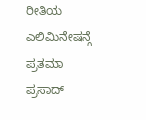ರೀತಿಯ ಎಲಿಮಿನೇಷನ್ಗೆ ಪ್ರತಮಾ ಪ್ರಸಾದ್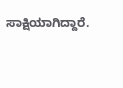ಸಾಕ್ಷಿಯಾಗಿದ್ದಾರೆ.